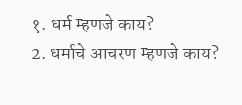१. धर्म म्हणजे काय?
2. धर्माचे आचरण म्हणजे काय?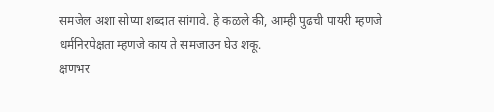समजेल अशा सोप्या शब्दात सांगावे. हे कळले की, आम्ही पुढची पायरी म्हणजे धर्मनिरपेक्षता म्हणजे काय ते समजाउन घेउ शकू.
क्षणभर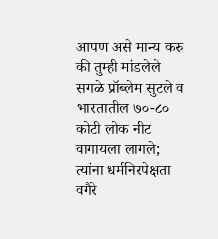आपण असे मान्य करु की तुम्ही मांडलेले सगळे प्रॉब्लेम सुटले व भारतातील ७०-८० कोटी लोक नीट वागायला लागले; त्यांना धर्मनिरपेक्षता वगैरे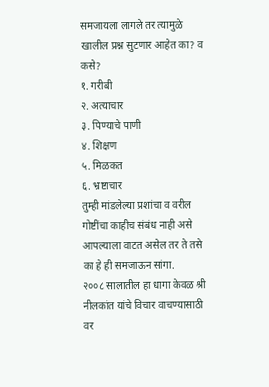समजायला लागले तर त्यामुळे खालील प्रश्न सुटणार आहेत का? व कसे?
१. गरीबी
२. अत्याचार
३. पिण्याचे पाणी
४. शिक्षण
५. मिळकत
६. भ्रष्टाचार
तुम्ही मांडलेल्या प्रशांचा व वरील गोष्टींचा काहीच संबंध नाही असे आपल्याला वाटत असेल तर ते तसे का हे ही समजाऊन सांगा.
२००८ सालातील हा धागा केवळ श्री नीलकांत यांचे विचार वाचण्यासाठी वर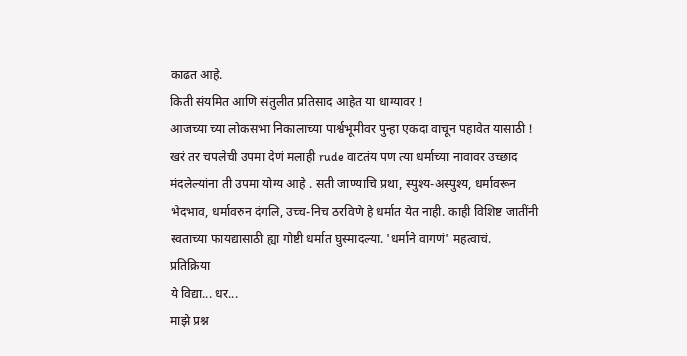काढत आहे.
किती संयमित आणि संतुलीत प्रतिसाद आहेत या धाग्यावर !
आजच्या च्या लोकसभा निकालाच्या पार्श्वभूमीवर पुन्हा एकदा वाचून पहावेत यासाठी !
खरं तर चपलेची उपमा देणं मलाही rude वाटतंय पण त्या धर्माच्या नावावर उच्छाद मंदलेल्यांना ती उपमा योग्य आहे . सती जाण्याचि प्रथा, स्पुश्य-अस्पुश्य, धर्मावरून भेदभाव, धर्मावरुन दंगलि, उच्च-निच ठरविणे हे धर्मात येत नाही. काही विशिष्ट जातींनी स्वताच्या फायद्यासाठी ह्या गोष्टी धर्मात घुस्मादल्या. 'धर्माने वागणं' महत्वाचं.
प्रतिक्रिया
ये विद्या... धर...
माझे प्रश्न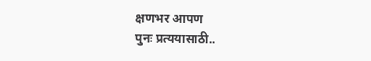क्षणभर आपण
पुनः प्रत्ययासाठी..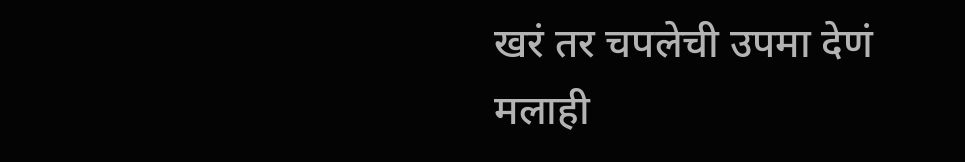खरं तर चपलेची उपमा देणं मलाही